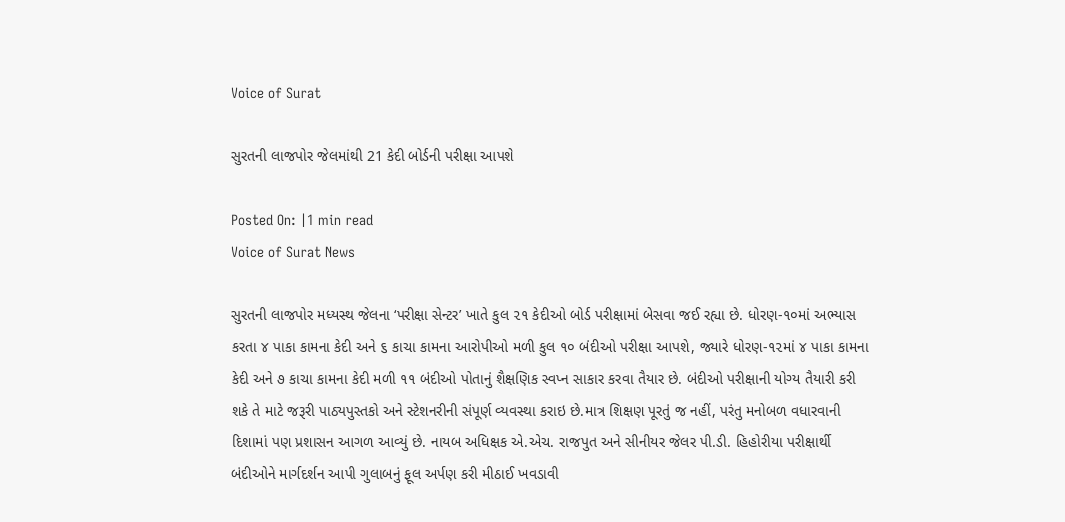Voice of Surat

સુરતની લાજપોર જેલમાંથી 21 કેદી બોર્ડની પરીક્ષા આપશે

Posted On: |1 min read
Voice of Surat News

સુરતની લાજપોર મધ્યસ્થ જેલના ‘પરીક્ષા સેન્ટર’ ખાતે કુલ ૨૧ કેદીઓ બોર્ડ પરીક્ષામાં બેસવા જઈ રહ્યા છે. ધોરણ-૧૦માં અભ્યાસ કરતા ૪ પાકા કામના કેદી અને ૬ કાચા કામના આરોપીઓ મળી કુલ ૧૦ બંદીઓ પરીક્ષા આપશે, જ્યારે ધોરણ-૧૨માં ૪ પાકા કામના કેદી અને ૭ કાચા કામના કેદી મળી ૧૧ બંદીઓ પોતાનું શૈક્ષણિક સ્વપ્ન સાકાર કરવા તૈયાર છે. બંદીઓ પરીક્ષાની યોગ્ય તૈયારી કરી શકે તે માટે જરૂરી પાઠ્યપુસ્તકો અને સ્ટેશનરીની સંપૂર્ણ વ્યવસ્થા કરાઇ છે.માત્ર શિક્ષણ પૂરતું જ નહીં, પરંતુ મનોબળ વધારવાની દિશામાં પણ પ્રશાસન આગળ આવ્યું છે. નાયબ અધિક્ષક એ.એચ. રાજપુત અને સીનીયર જેલર પી.ડી. હિહોરીયા પરીક્ષાર્થી બંદીઓને માર્ગદર્શન આપી ગુલાબનું ફૂલ અર્પણ કરી મીઠાઈ ખવડાવી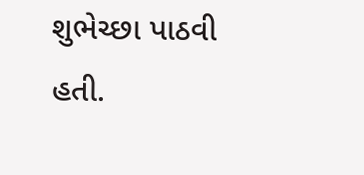શુભેચ્છા પાઠવી હતી.